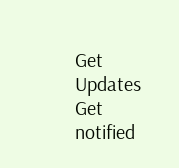Get Updates
Get notified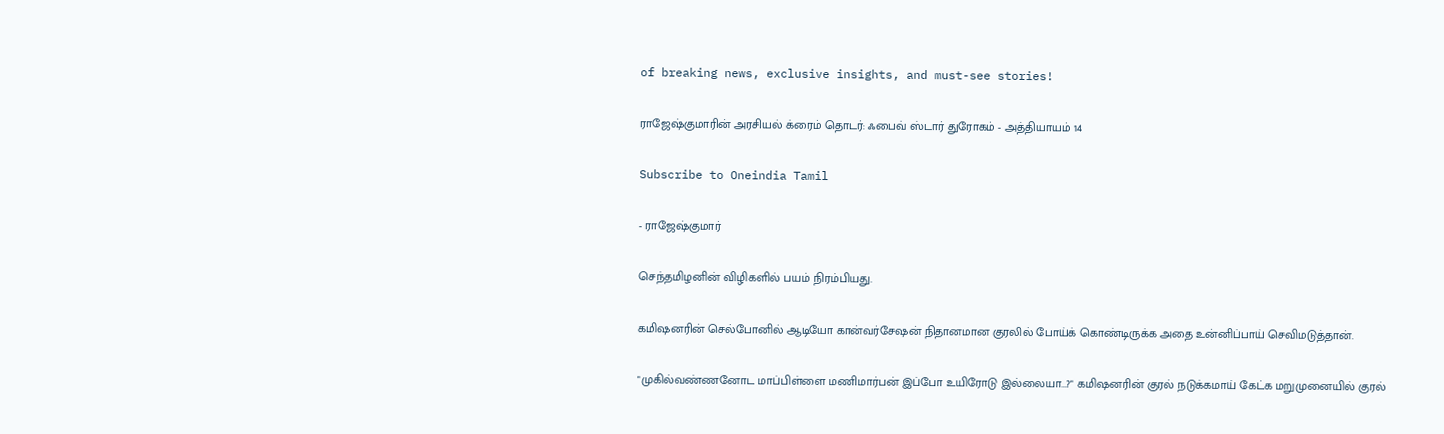of breaking news, exclusive insights, and must-see stories!

ராஜேஷ்குமாரின் அரசியல் க்ரைம் தொடர்: ஃபைவ் ஸ்டார் துரோகம் - அத்தியாயம் 14

Subscribe to Oneindia Tamil

- ராஜேஷ்குமார்

செந்தமிழனின் விழிகளில் பயம் நிரம்பியது.

கமிஷனரின் செல்போனில் ஆடியோ கான்வர்சேஷன் நிதானமான குரலில் போய்க் கொண்டிருக்க அதை உன்னிப்பாய் செவிமடுத்தான்.

"முகில்வண்ணனோட மாப்பிள்ளை மணிமார்பன் இப்போ உயிரோடு இல்லையா...?" கமிஷனரின் குரல் நடுக்கமாய் கேட்க மறுமுனையில் குரல்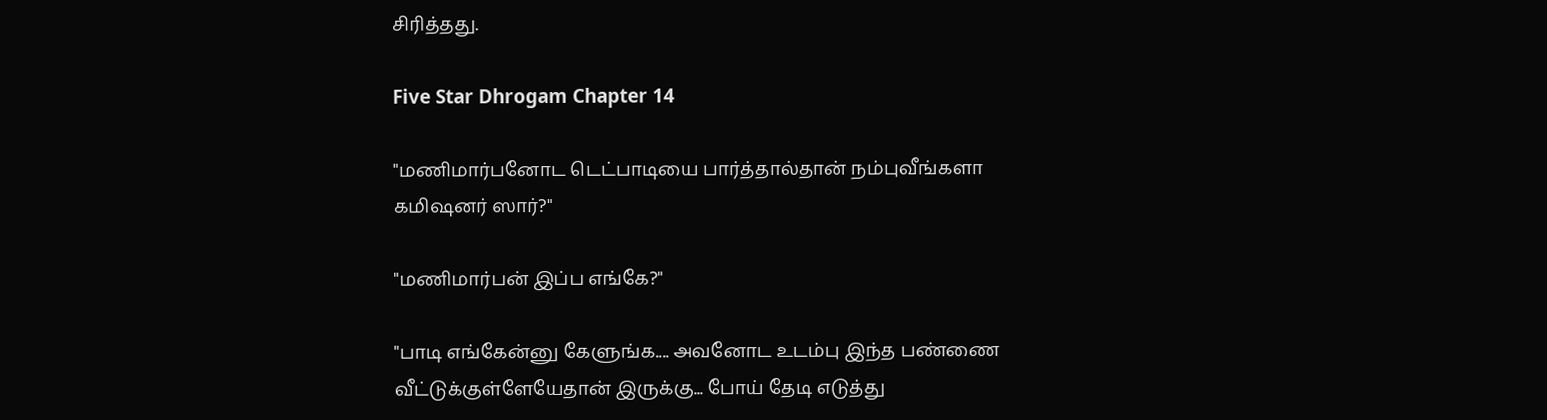சிரித்தது.

Five Star Dhrogam Chapter 14

"மணிமார்பனோட டெட்பாடியை பார்த்தால்தான் நம்புவீங்களா கமிஷனர் ஸார்?"

"மணிமார்பன் இப்ப எங்கே?"

"பாடி எங்கேன்னு கேளுங்க.... அவனோட உடம்பு இந்த பண்ணை வீட்டுக்குள்ளேயேதான் இருக்கு... போய் தேடி எடுத்து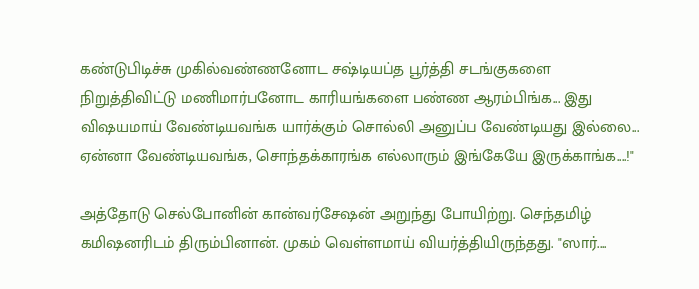கண்டுபிடிச்சு முகில்வண்ணனோட சஷ்டியப்த பூர்த்தி சடங்குகளை நிறுத்திவிட்டு மணிமார்பனோட காரியங்களை பண்ண ஆரம்பிங்க... இது விஷயமாய் வேண்டியவங்க யார்க்கும் சொல்லி அனுப்ப வேண்டியது இல்லை... ஏன்னா வேண்டியவங்க, சொந்தக்காரங்க எல்லாரும் இங்கேயே இருக்காங்க....!"

அத்தோடு செல்போனின் கான்வர்சேஷன் அறுந்து போயிற்று. செந்தமிழ் கமிஷனரிடம் திரும்பினான். முகம் வெள்ளமாய் வியர்த்தியிருந்தது. "ஸார்....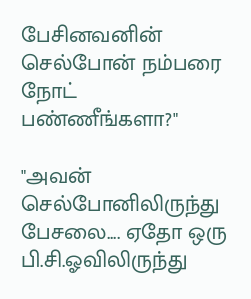பேசினவனின் செல்போன் நம்பரை நோட் பண்ணீங்களா?"

"அவன் செல்போனிலிருந்து பேசலை.... ஏதோ ஒரு பி.சி.ஓவிலிருந்து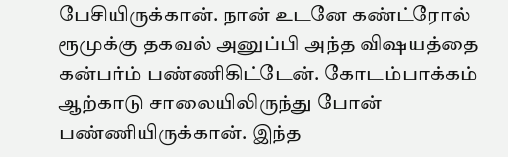பேசியிருக்கான். நான் உடனே கண்ட்ரோல் ரூமுக்கு தகவல் அனுப்பி அந்த விஷயத்தை கன்பர்ம் பண்ணிகிட்டேன். கோடம்பாக்கம் ஆற்காடு சாலையிலிருந்து போன் பண்ணியிருக்கான். இந்த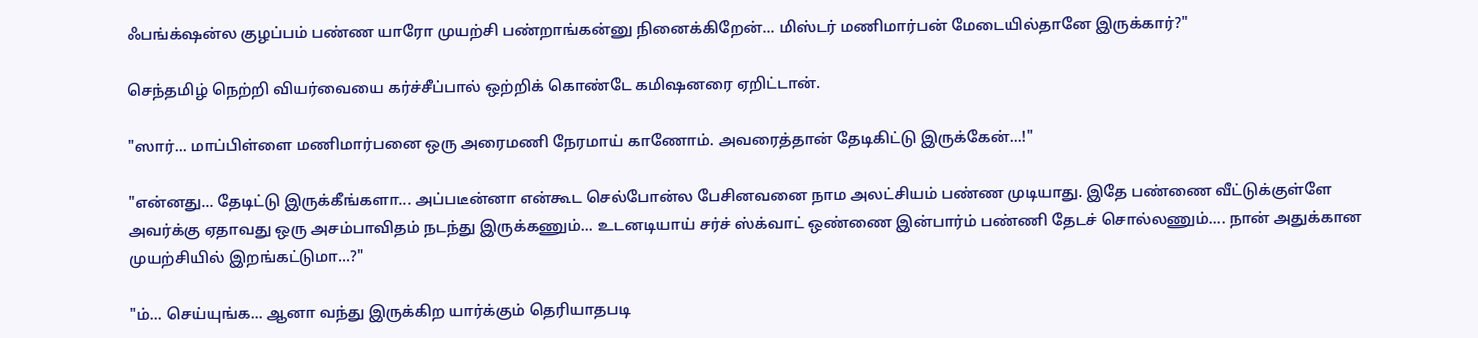ஃபங்க்‌ஷன்ல குழப்பம் பண்ண யாரோ முயற்சி பண்றாங்கன்னு நினைக்கிறேன்... மிஸ்டர் மணிமார்பன் மேடையில்தானே இருக்கார்?"

செந்தமிழ் நெற்றி வியர்வையை கர்ச்சீப்பால் ஒற்றிக் கொண்டே கமிஷனரை ஏறிட்டான்.

"ஸார்... மாப்பிள்ளை மணிமார்பனை ஒரு அரைமணி நேரமாய் காணோம். அவரைத்தான் தேடிகிட்டு இருக்கேன்...!"

"என்னது... தேடிட்டு இருக்கீங்களா... அப்படீன்னா என்கூட செல்போன்ல பேசினவனை நாம அலட்சியம் பண்ண முடியாது. இதே பண்ணை வீட்டுக்குள்ளே அவர்க்கு ஏதாவது ஒரு அசம்பாவிதம் நடந்து இருக்கணும்... உடனடியாய் சர்ச் ஸ்க்வாட் ஒண்ணை இன்பார்ம் பண்ணி தேடச் சொல்லணும்.... நான் அதுக்கான முயற்சியில் இறங்கட்டுமா...?"

"ம்... செய்யுங்க... ஆனா வந்து இருக்கிற யார்க்கும் தெரியாதபடி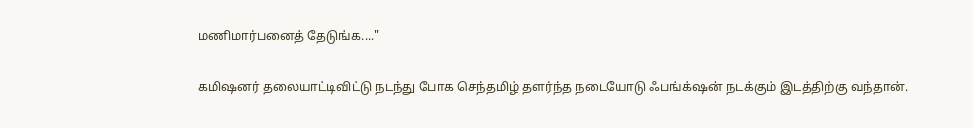மணிமார்பனைத் தேடுங்க...."

கமிஷனர் தலையாட்டிவிட்டு நடந்து போக செந்தமிழ் தளர்ந்த நடையோடு ஃபங்க்‌ஷன் நடக்கும் இடத்திற்கு வந்தான்.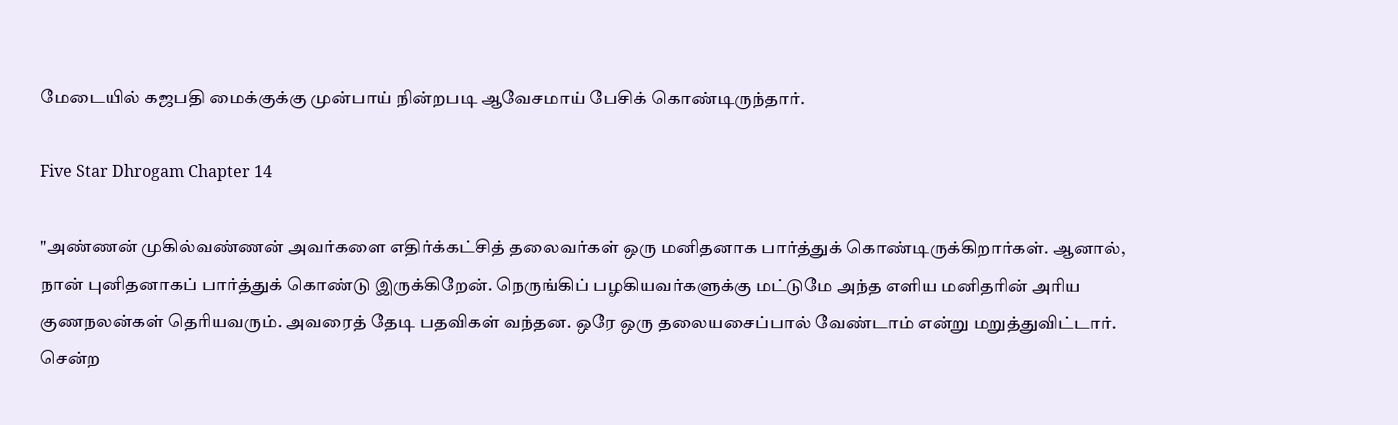மேடையில் கஜபதி மைக்குக்கு முன்பாய் நின்றபடி ஆவேசமாய் பேசிக் கொண்டிருந்தார்.

Five Star Dhrogam Chapter 14

"அண்ணன் முகில்வண்ணன் அவர்களை எதிர்க்கட்சித் தலைவர்கள் ஒரு மனிதனாக பார்த்துக் கொண்டிருக்கிறார்கள். ஆனால், நான் புனிதனாகப் பார்த்துக் கொண்டு இருக்கிறேன். நெருங்கிப் பழகியவர்களுக்கு மட்டுமே அந்த எளிய மனிதரின் அரிய குணநலன்கள் தெரியவரும். அவரைத் தேடி பதவிகள் வந்தன. ஒரே ஒரு தலையசைப்பால் வேண்டாம் என்று மறுத்துவிட்டார். சென்ற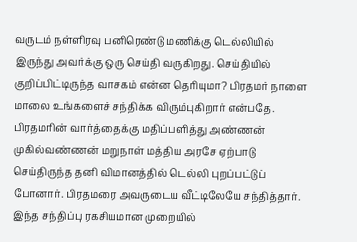வருடம் நள்ளிரவு பனிரெண்டு மணிக்கு டெல்லியில் இருந்து அவர்க்கு ஒரு செய்தி வருகிறது. செய்தியில் குறிப்பிட்டிருந்த வாசகம் என்ன தெரியுமா? பிரதமர் நாளை மாலை உங்களைச் சந்திக்க விரும்புகிறார் என்பதே. பிரதமரின் வார்த்தைக்கு மதிப்பளித்து அண்ணன் முகில்வண்ணன் மறுநாள் மத்திய அரசே ஏற்பாடு செய்திருந்த தனி விமானத்தில் டெல்லி புறப்பட்டுப் போனார். பிரதமரை அவருடைய வீட்டிலேயே சந்தித்தார். இந்த சந்திப்பு ரகசியமான முறையில்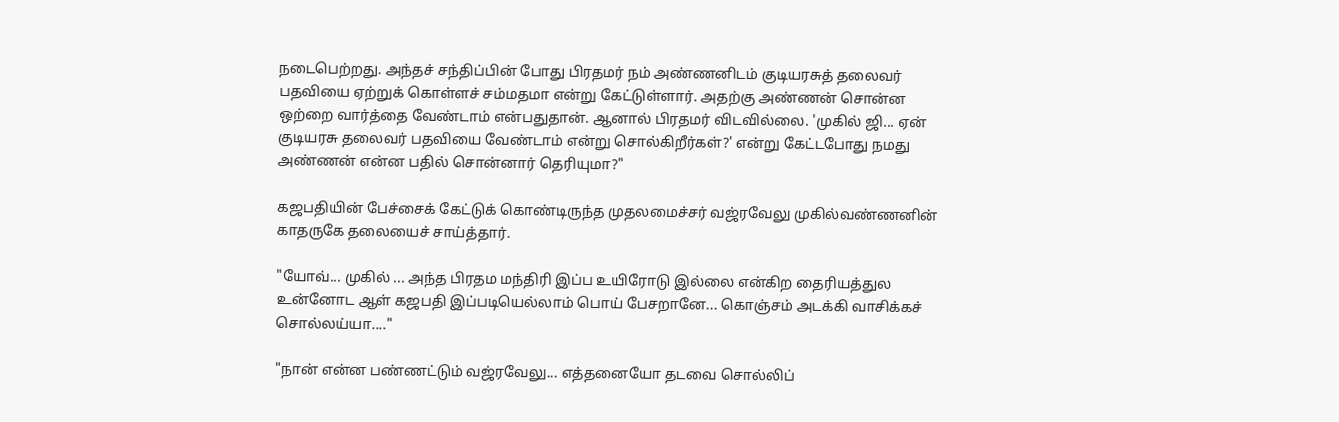நடைபெற்றது. அந்தச் சந்திப்பின் போது பிரதமர் நம் அண்ணனிடம் குடியரசுத் தலைவர் பதவியை ஏற்றுக் கொள்ளச் சம்மதமா என்று கேட்டுள்ளார். அதற்கு அண்ணன் சொன்ன ஒற்றை வார்த்தை வேண்டாம் என்பதுதான். ஆனால் பிரதமர் விடவில்லை. 'முகில் ஜி... ஏன் குடியரசு தலைவர் பதவியை வேண்டாம் என்று சொல்கிறீர்கள்?' என்று கேட்டபோது நமது அண்ணன் என்ன பதில் சொன்னார் தெரியுமா?"

கஜபதியின் பேச்சைக் கேட்டுக் கொண்டிருந்த முதலமைச்சர் வஜ்ரவேலு முகில்வண்ணனின் காதருகே தலையைச் சாய்த்தார்.

"யோவ்... முகில் ... அந்த பிரதம மந்திரி இப்ப உயிரோடு இல்லை என்கிற தைரியத்துல உன்னோட ஆள் கஜபதி இப்படியெல்லாம் பொய் பேசறானே... கொஞ்சம் அடக்கி வாசிக்கச் சொல்லய்யா...."

"நான் என்ன பண்ணட்டும் வஜ்ரவேலு... எத்தனையோ தடவை சொல்லிப்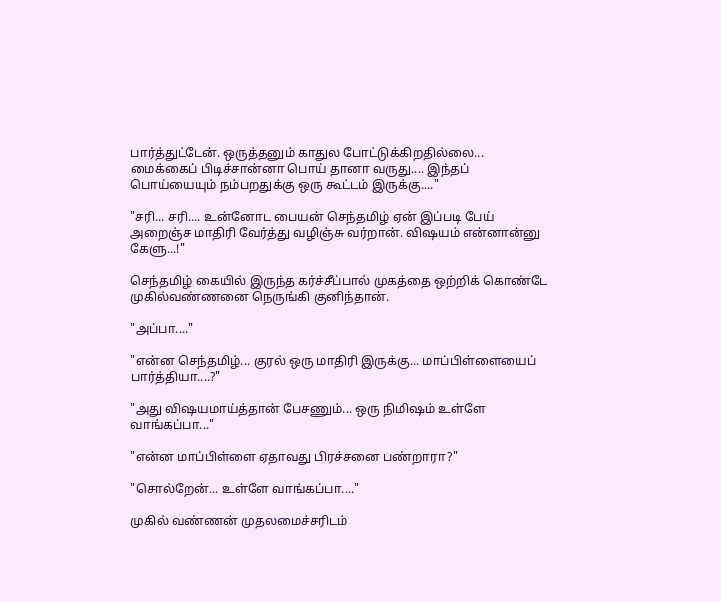பார்த்துட்டேன். ஒருத்தனும் காதுல போட்டுக்கிறதில்லை... மைக்கைப் பிடிச்சான்னா பொய் தானா வருது.... இந்தப் பொய்யையும் நம்பறதுக்கு ஒரு கூட்டம் இருக்கு...."

"சரி... சரி.... உன்னோட பையன் செந்தமிழ் ஏன் இப்படி பேய் அறைஞ்ச மாதிரி வேர்த்து வழிஞ்சு வர்றான். விஷயம் என்னான்னு கேளு...!"

செந்தமிழ் கையில் இருந்த கர்ச்சீப்பால் முகத்தை ஒற்றிக் கொண்டே முகில்வண்ணனை நெருங்கி குனிந்தான்.

"அப்பா...."

"என்ன செந்தமிழ்... குரல் ஒரு மாதிரி இருக்கு... மாப்பிள்ளையைப் பார்த்தியா....?"

"அது விஷயமாய்த்தான் பேசணும்... ஒரு நிமிஷம் உள்ளே வாங்கப்பா..."

"என்ன மாப்பிள்ளை ஏதாவது பிரச்சனை பண்றாரா?"

"சொல்றேன்... உள்ளே வாங்கப்பா...."

முகில் வண்ணன் முதலமைச்சரிடம்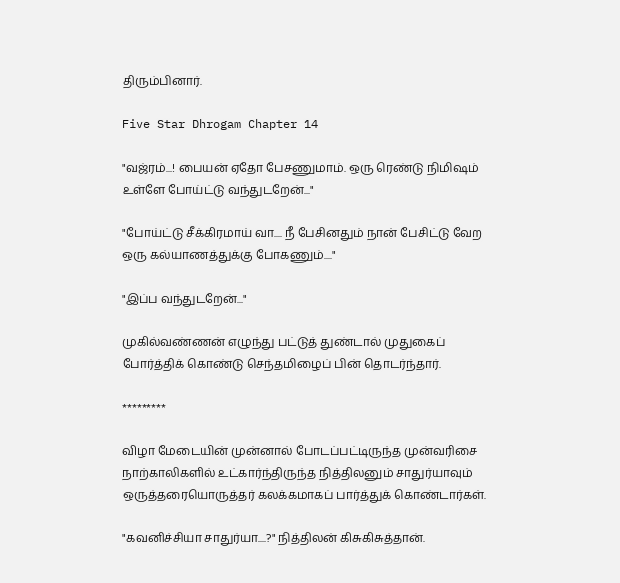திரும்பினார்.

Five Star Dhrogam Chapter 14

"வஜ்ரம்...! பையன் ஏதோ பேசணுமாம். ஒரு ரெண்டு நிமிஷம் உள்ளே போய்ட்டு வந்துடறேன்..."

"போய்ட்டு சீக்கிரமாய் வா.... நீ பேசினதும் நான் பேசிட்டு வேற ஒரு கல்யாணத்துக்கு போகணும்...."

"இப்ப வந்துடறேன்..."

முகில்வண்ணன் எழுந்து பட்டுத் துண்டால் முதுகைப் போர்த்திக் கொண்டு செந்தமிழைப் பின் தொடர்ந்தார்.

*********

விழா மேடையின் முன்னால் போடப்பட்டிருந்த முன்வரிசை நாற்காலிகளில் உட்கார்ந்திருந்த நித்திலனும் சாதுர்யாவும் ஒருத்தரையொருத்தர் கலக்கமாகப் பார்த்துக் கொண்டார்கள்.

"கவனிச்சியா சாதுர்யா....?" நித்திலன் கிசுகிசுத்தான்.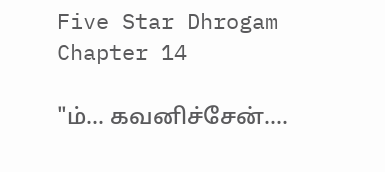Five Star Dhrogam Chapter 14

"ம்... கவனிச்சேன்....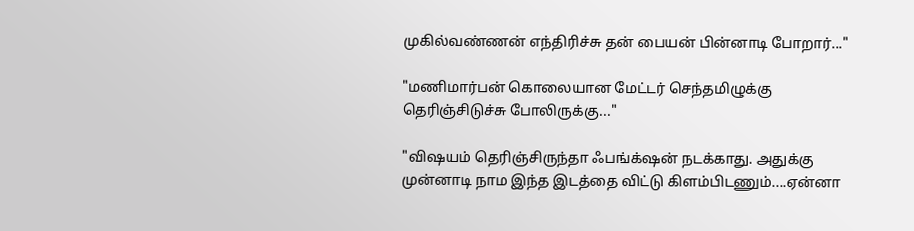முகில்வண்ணன் எந்திரிச்சு தன் பையன் பின்னாடி போறார்..."

"மணிமார்பன் கொலையான மேட்டர் செந்தமிழுக்கு தெரிஞ்சிடுச்சு போலிருக்கு..."

"விஷயம் தெரிஞ்சிருந்தா ஃபங்க்‌ஷன் நடக்காது. அதுக்கு முன்னாடி நாம இந்த இடத்தை விட்டு கிளம்பிடணும்....ஏன்னா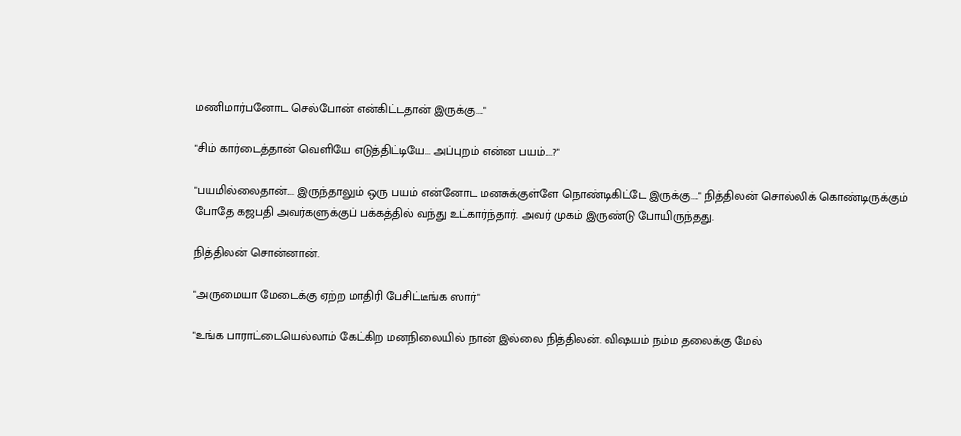மணிமார்பனோட செல்போன் என்கிட்டதான் இருக்கு...."

"சிம் கார்டைத்தான் வெளியே எடுத்திட்டியே... அப்புறம் என்ன பயம்....?"

"பயமில்லைதான்.... இருந்தாலும் ஒரு பயம் என்னோட மனசுக்குள்ளே நொண்டிகிட்டே இருக்கு...." நித்திலன் சொல்லிக் கொண்டிருக்கும் போதே கஜபதி அவர்களுக்குப் பக்கத்தில் வந்து உட்கார்ந்தார். அவர் முகம் இருண்டு போயிருந்தது.

நித்திலன் சொன்னான்.

"அருமையா மேடைக்கு ஏற்ற மாதிரி பேசிட்டீங்க ஸார்"

"உங்க பாராட்டையெல்லாம் கேட்கிற மனநிலையில் நான் இல்லை நித்திலன். விஷயம் நம்ம தலைக்கு மேல்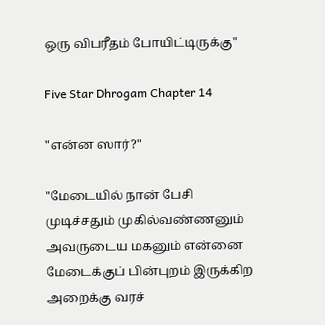ஒரு விபரீதம் போயிட்டிருக்கு"

Five Star Dhrogam Chapter 14

"என்ன ஸார்?"

"மேடையில் நான் பேசி முடிச்சதும் முகில்வண்ணனும் அவருடைய மகனும் என்னை மேடைக்குப் பின்புறம் இருக்கிற அறைக்கு வரச்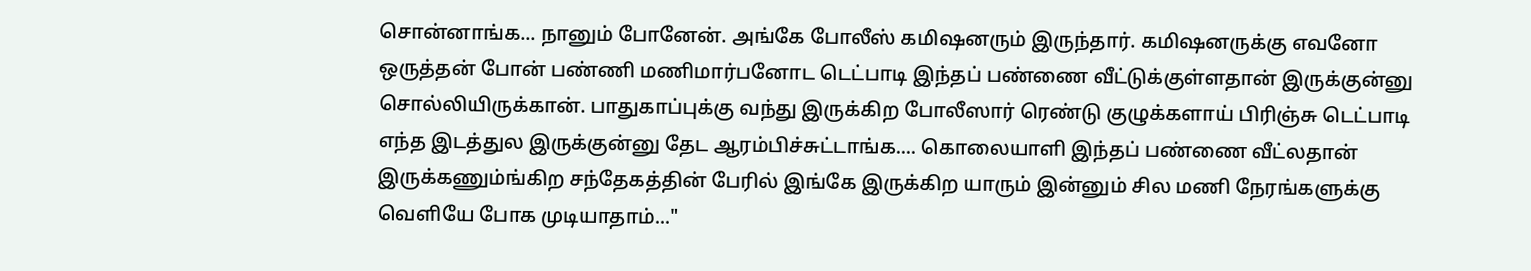சொன்னாங்க... நானும் போனேன். அங்கே போலீஸ் கமிஷனரும் இருந்தார். கமிஷனருக்கு எவனோ ஒருத்தன் போன் பண்ணி மணிமார்பனோட டெட்பாடி இந்தப் பண்ணை வீட்டுக்குள்ளதான் இருக்குன்னு சொல்லியிருக்கான். பாதுகாப்புக்கு வந்து இருக்கிற போலீஸார் ரெண்டு குழுக்களாய் பிரிஞ்சு டெட்பாடி எந்த இடத்துல இருக்குன்னு தேட ஆரம்பிச்சுட்டாங்க.... கொலையாளி இந்தப் பண்ணை வீட்லதான் இருக்கணும்ங்கிற சந்தேகத்தின் பேரில் இங்கே இருக்கிற யாரும் இன்னும் சில மணி நேரங்களுக்கு வெளியே போக முடியாதாம்..."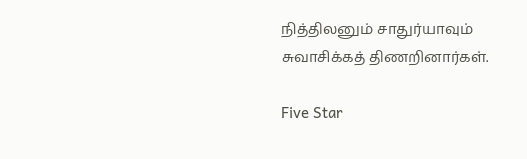நித்திலனும் சாதுர்யாவும் சுவாசிக்கத் திணறினார்கள்.

Five Star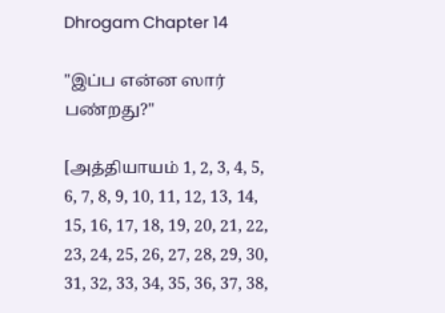Dhrogam Chapter 14

"இப்ப என்ன ஸார் பண்றது?"

[அத்தியாயம் 1, 2, 3, 4, 5, 6, 7, 8, 9, 10, 11, 12, 13, 14, 15, 16, 17, 18, 19, 20, 21, 22, 23, 24, 25, 26, 27, 28, 29, 30, 31, 32, 33, 34, 35, 36, 37, 38,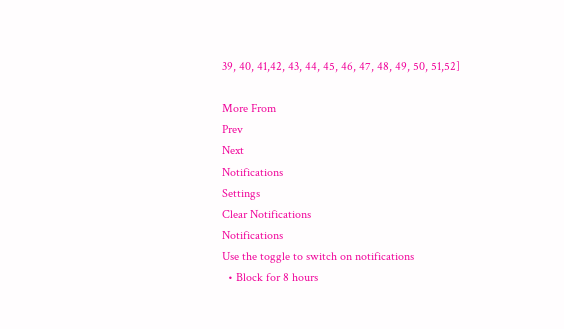39, 40, 41,42, 43, 44, 45, 46, 47, 48, 49, 50, 51,52]

More From
Prev
Next
Notifications
Settings
Clear Notifications
Notifications
Use the toggle to switch on notifications
  • Block for 8 hours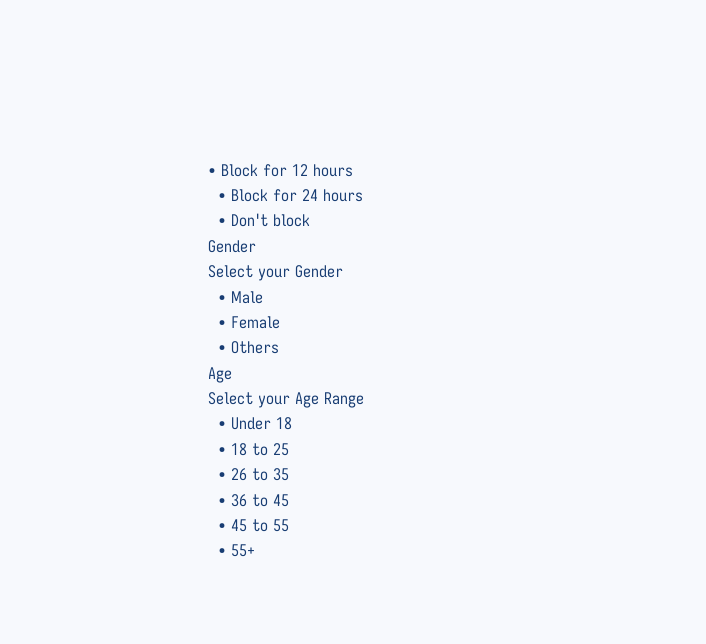• Block for 12 hours
  • Block for 24 hours
  • Don't block
Gender
Select your Gender
  • Male
  • Female
  • Others
Age
Select your Age Range
  • Under 18
  • 18 to 25
  • 26 to 35
  • 36 to 45
  • 45 to 55
  • 55+